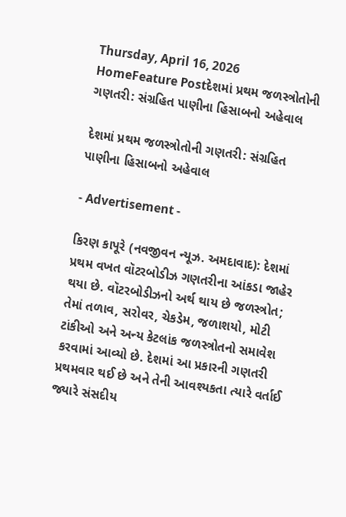Thursday, April 16, 2026
HomeFeature Postદેશમાં પ્રથમ જળસ્ત્રોતોની ગણતરી: સંગ્રહિત પાણીના હિસાબનો અહેવાલ

દેશમાં પ્રથમ જળસ્ત્રોતોની ગણતરી: સંગ્રહિત પાણીના હિસાબનો અહેવાલ

- Advertisement -

કિરણ કાપૂરે (નવજીવન ન્યૂઝ. અમદાવાદ): દેશમાં પ્રથમ વખત વૉટરબોડીઝ ગણતરીના આંકડા જાહેર થયા છે. વૉટરબોડીઝનો અર્થ થાય છે જળસ્ત્રોત; તેમાં તળાવ, સરોવર, ચેકડેમ, જળાશયો, મોટી ટાંકીઓ અને અન્ય કેટલાંક જળસ્ત્રોતનો સમાવેશ કરવામાં આવ્યો છે. દેશમાં આ પ્રકારની ગણતરી પ્રથમવાર થઈ છે અને તેની આવશ્યકતા ત્યારે વર્તાઈ જ્યારે સંસદીય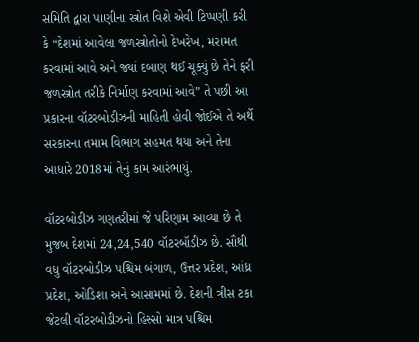સમિતિ દ્વારા પાણીના સ્ત્રોત વિશે એવી ટિપ્પણી કરી કે “દેશમાં આવેલા જળસ્ત્રોતોનો દેખરેખ, મરામત કરવામાં આવે અને જ્યાં દબાણ થઈ ચૂક્યું છે તેને ફરી જળસ્ત્રોત તરીકે નિર્માણ કરવામાં આવે” તે પછી આ પ્રકારના વૉટરબોડીઝની માહિતી હોવી જોઈએ તે અર્થે સરકારના તમામ વિભાગ સહમત થયા અને તેના આધારે 2018માં તેનું કામ આરંભાયું.

વૉટરબોડીઝ ગણતરીમાં જે પરિણામ આવ્યા છે તે મુજબ દેશમાં 24,24,540 વૉટરબૉડીઝ છે. સૌથી વધુ વૉટરબોડીઝ પશ્ચિમ બંગાળ, ઉત્તર પ્રદેશ, આંધ્ર પ્રદેશ, ઓડિશા અને આસામમાં છે. દેશની ત્રીસ ટકા જેટલી વૉટરબોડીઝનો હિસ્સો માત્ર પશ્ચિમ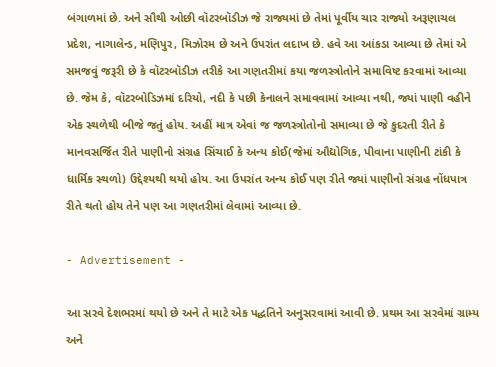બંગાળમાં છે. અને સૌથી ઓછી વૉટરબૉડીઝ જે રાજ્યમાં છે તેમાં પૂર્વીય ચાર રાજ્યો અરૂણાચલ પ્રદેશ, નાગાલેન્ડ, મણિપુર, મિઝોરમ છે અને ઉપરાંત લદાખ છે. હવે આ આંકડા આવ્યા છે તેમાં એ સમજવું જરૂરી છે કે વૉટરબૉડીઝ તરીકે આ ગણતરીમાં કયા જળસ્ત્રોતોને સમાવિષ્ટ કરવામાં આવ્યા છે. જેમ કે, વૉટરબોડિઝમાં દરિયો, નદી કે પછી કેનાલને સમાવવામાં આવ્યા નથી, જ્યાં પાણી વહીને એક સ્થળેથી બીજે જતું હોય. અહીં માત્ર એવાં જ જળસ્ત્રોતોનો સમાવ્યા છે જે કુદરતી રીતે કે માનવસર્જિત રીતે પાણીનો સંગ્રહ સિંચાઈ કે અન્ય કોઈ(જેમાં ઔદ્યોગિક, પીવાના પાણીની ટાંકી કે ધાર્મિક સ્થળો) ઉદ્દેશ્યથી થયો હોય. આ ઉપરાંત અન્ય કોઈ પણ રીતે જ્યાં પાણીનો સંગ્રહ નોંધપાત્ર રીતે થતો હોય તેને પણ આ ગણતરીમાં લેવામાં આવ્યા છે.

- Advertisement -

આ સરવે દેશભરમાં થયો છે અને તે માટે એક પદ્ધતિને અનુસરવામાં આવી છે. પ્રથમ આ સરવેમાં ગ્રામ્ય અને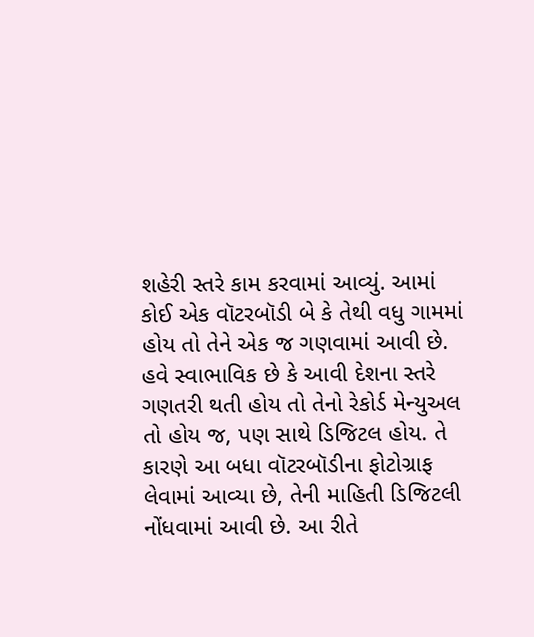શહેરી સ્તરે કામ કરવામાં આવ્યું. આમાં કોઈ એક વૉટરબૉડી બે કે તેથી વધુ ગામમાં હોય તો તેને એક જ ગણવામાં આવી છે. હવે સ્વાભાવિક છે કે આવી દેશના સ્તરે ગણતરી થતી હોય તો તેનો રેકોર્ડ મેન્યુઅલ તો હોય જ, પણ સાથે ડિજિટલ હોય. તે કારણે આ બધા વૉટરબૉડીના ફોટોગ્રાફ લેવામાં આવ્યા છે, તેની માહિતી ડિજિટલી નોંધવામાં આવી છે. આ રીતે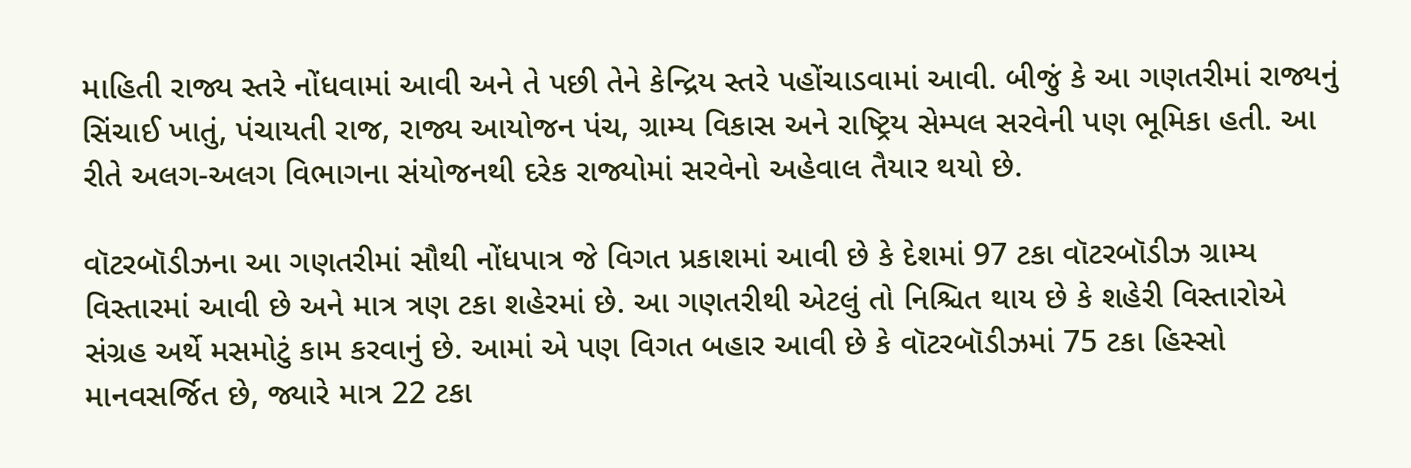માહિતી રાજ્ય સ્તરે નોંધવામાં આવી અને તે પછી તેને કેન્દ્રિય સ્તરે પહોંચાડવામાં આવી. બીજું કે આ ગણતરીમાં રાજ્યનું સિંચાઈ ખાતું, પંચાયતી રાજ, રાજ્ય આયોજન પંચ, ગ્રામ્ય વિકાસ અને રાષ્ટ્રિય સેમ્પલ સરવેની પણ ભૂમિકા હતી. આ રીતે અલગ-અલગ વિભાગના સંયોજનથી દરેક રાજ્યોમાં સરવેનો અહેવાલ તૈયાર થયો છે.

વૉટરબૉડીઝના આ ગણતરીમાં સૌથી નોંધપાત્ર જે વિગત પ્રકાશમાં આવી છે કે દેશમાં 97 ટકા વૉટરબૉડીઝ ગ્રામ્ય વિસ્તારમાં આવી છે અને માત્ર ત્રણ ટકા શહેરમાં છે. આ ગણતરીથી એટલું તો નિશ્ચિત થાય છે કે શહેરી વિસ્તારોએ સંગ્રહ અર્થે મસમોટું કામ કરવાનું છે. આમાં એ પણ વિગત બહાર આવી છે કે વૉટરબૉડીઝમાં 75 ટકા હિસ્સો માનવસર્જિત છે, જ્યારે માત્ર 22 ટકા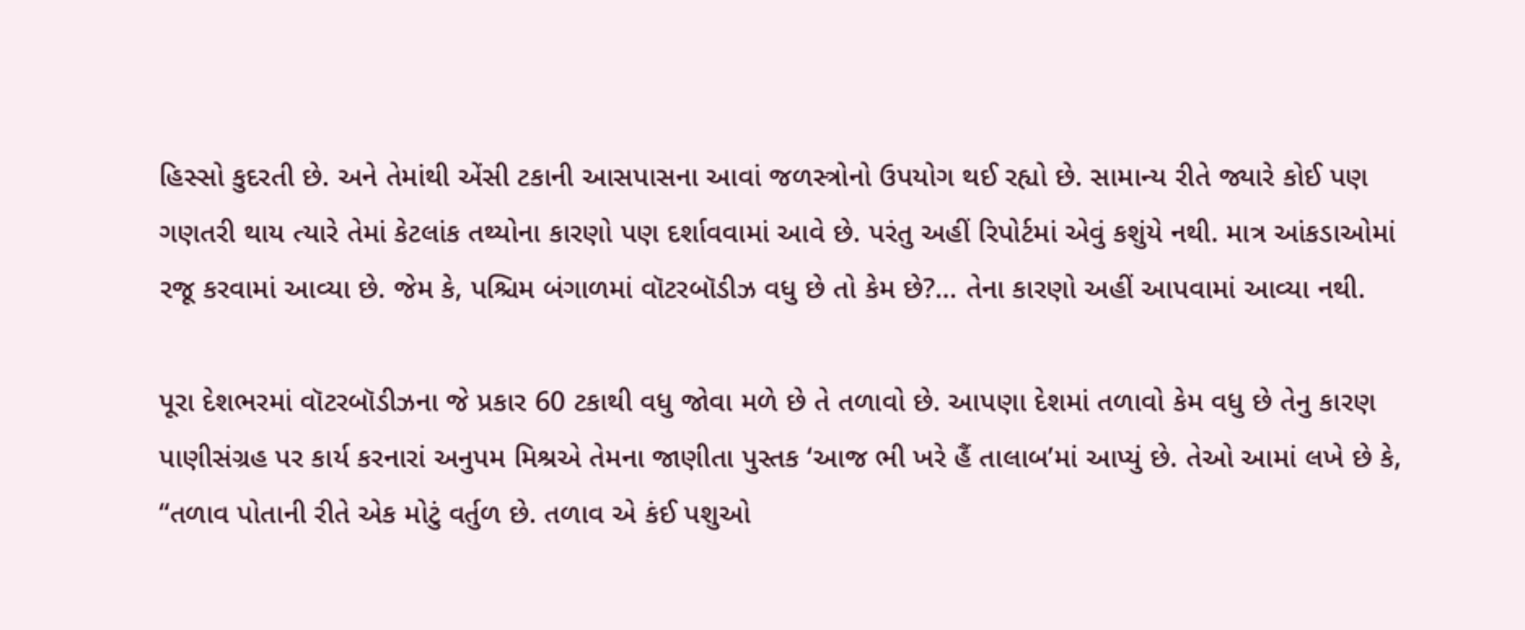હિસ્સો કુદરતી છે. અને તેમાંથી એંસી ટકાની આસપાસના આવાં જળસ્ત્રોનો ઉપયોગ થઈ રહ્યો છે. સામાન્ય રીતે જ્યારે કોઈ પણ ગણતરી થાય ત્યારે તેમાં કેટલાંક તથ્યોના કારણો પણ દર્શાવવામાં આવે છે. પરંતુ અહીં રિપોર્ટમાં એવું કશુંયે નથી. માત્ર આંકડાઓમાં રજૂ કરવામાં આવ્યા છે. જેમ કે, પશ્ચિમ બંગાળમાં વૉટરબૉડીઝ વધુ છે તો કેમ છે?… તેના કારણો અહીં આપવામાં આવ્યા નથી.

પૂરા દેશભરમાં વૉટરબૉડીઝના જે પ્રકાર 60 ટકાથી વધુ જોવા મળે છે તે તળાવો છે. આપણા દેશમાં તળાવો કેમ વધુ છે તેનુ કારણ પાણીસંગ્રહ પર કાર્ય કરનારાં અનુપમ મિશ્રએ તેમના જાણીતા પુસ્તક ‘આજ ભી ખરે હૈં તાલાબ’માં આપ્યું છે. તેઓ આમાં લખે છે કે, “તળાવ પોતાની રીતે એક મોટું વર્તુળ છે. તળાવ એ કંઈ પશુઓ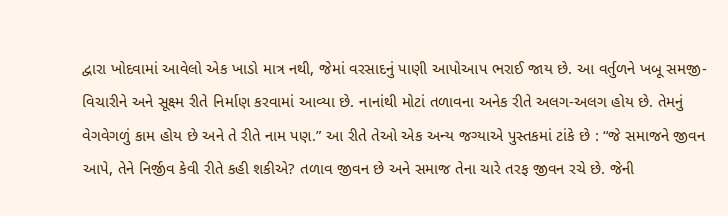દ્વારા ખોદવામાં આવેલો એક ખાડો માત્ર નથી, જેમાં વરસાદનું પાણી આપોઆપ ભરાઈ જાય છે. આ વર્તુળને ખબૂ સમજી- વિચારીને અને સૂક્ષ્મ રીતે નિર્માણ કરવામાં આવ્યા છે. નાનાંથી મોટાં તળાવના અનેક રીતે અલગ-અલગ હોય છે. તેમનું વેગવેગળું કામ હોય છે અને તે રીતે નામ પણ.” આ રીતે તેઓ એક અન્ય જગ્યાએ પુસ્તકમાં ટાંકે છે : “જે સમાજને જીવન આપે, તેને નિર્જીવ કેવી રીતે કહી શકીએ? તળાવ જીવન છે અને સમાજ તેના ચારે તરફ જીવન રચે છે. જેની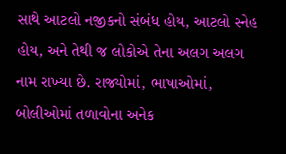સાથે આટલો નજીકનો સંબંધ હોય, આટલો સ્નેહ હોય, અને તેથી જ લોકોએ તેના અલગ અલગ નામ રાખ્યા છે. રાજ્યોમાં, ભાષાઓમાં, બોલીઓમાં તળાવોના અનેક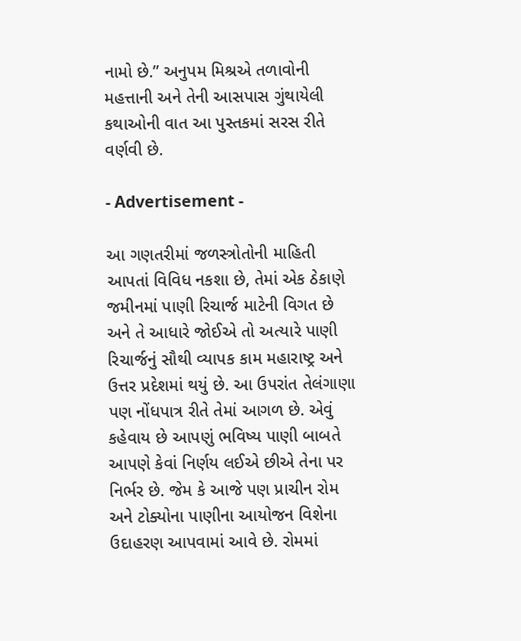નામો છે.” અનુપમ મિશ્રએ તળાવોની મહત્તાની અને તેની આસપાસ ગુંથાયેલી કથાઓની વાત આ પુસ્તકમાં સરસ રીતે વર્ણવી છે.

- Advertisement -

આ ગણતરીમાં જળસ્ત્રોતોની માહિતી આપતાં વિવિધ નકશા છે, તેમાં એક ઠેકાણે જમીનમાં પાણી રિચાર્જ માટેની વિગત છે અને તે આધારે જોઈએ તો અત્યારે પાણી રિચાર્જનું સૌથી વ્યાપક કામ મહારાષ્ટ્ર અને ઉત્તર પ્રદેશમાં થયું છે. આ ઉપરાંત તેલંગાણા પણ નોંધપાત્ર રીતે તેમાં આગળ છે. એવું કહેવાય છે આપણું ભવિષ્ય પાણી બાબતે આપણે કેવાં નિર્ણય લઈએ છીએ તેના પર નિર્ભર છે. જેમ કે આજે પણ પ્રાચીન રોમ અને ટોક્યોના પાણીના આયોજન વિશેના ઉદાહરણ આપવામાં આવે છે. રોમમાં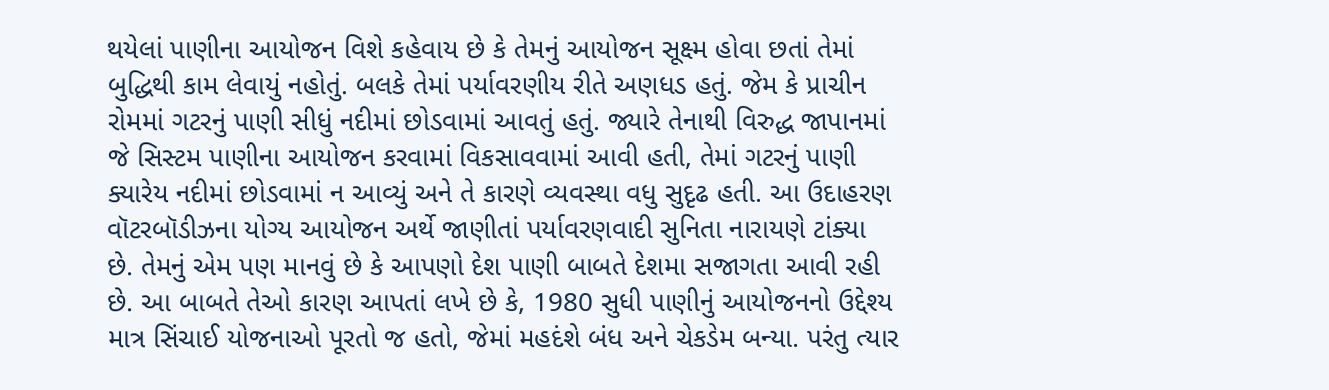થયેલાં પાણીના આયોજન વિશે કહેવાય છે કે તેમનું આયોજન સૂક્ષ્મ હોવા છતાં તેમાં બુદ્ધિથી કામ લેવાયું નહોતું. બલકે તેમાં પર્યાવરણીય રીતે અણધડ હતું. જેમ કે પ્રાચીન રોમમાં ગટરનું પાણી સીધું નદીમાં છોડવામાં આવતું હતું. જ્યારે તેનાથી વિરુદ્ધ જાપાનમાં જે સિસ્ટમ પાણીના આયોજન કરવામાં વિકસાવવામાં આવી હતી, તેમાં ગટરનું પાણી ક્યારેય નદીમાં છોડવામાં ન આવ્યું અને તે કારણે વ્યવસ્થા વધુ સુદૃઢ હતી. આ ઉદાહરણ વૉટરબૉડીઝના યોગ્ય આયોજન અર્થે જાણીતાં પર્યાવરણવાદી સુનિતા નારાયણે ટાંક્યા છે. તેમનું એમ પણ માનવું છે કે આપણો દેશ પાણી બાબતે દેશમા સજાગતા આવી રહી છે. આ બાબતે તેઓ કારણ આપતાં લખે છે કે, 1980 સુધી પાણીનું આયોજનનો ઉદ્દેશ્ય માત્ર સિંચાઈ યોજનાઓ પૂરતો જ હતો, જેમાં મહદંશે બંધ અને ચેકડેમ બન્યા. પરંતુ ત્યાર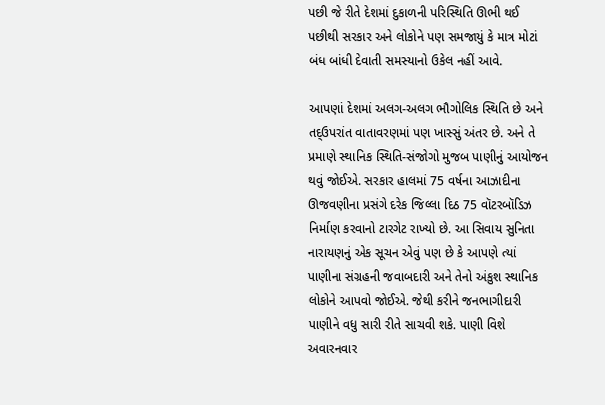પછી જે રીતે દેશમાં દુકાળની પરિસ્થિતિ ઊભી થઈ પછીથી સરકાર અને લોકોને પણ સમજાયું કે માત્ર મોટાં બંધ બાંધી દેવાતી સમસ્યાનો ઉકેલ નહીં આવે.

આપણાં દેશમાં અલગ-અલગ ભૌગોલિક સ્થિતિ છે અને તદ્ઉપરાંત વાતાવરણમાં પણ ખાસ્સું અંતર છે. અને તે પ્રમાણે સ્થાનિક સ્થિતિ-સંજોગો મુજબ પાણીનું આયોજન થવું જોઈએ. સરકાર હાલમાં 75 વર્ષના આઝાદીના ઊજવણીના પ્રસંગે દરેક જિલ્લા દિઠ 75 વૉટરબૉડિઝ નિર્માણ કરવાનો ટારગેટ રાખ્યો છે. આ સિવાય સુનિતા નારાયણનું એક સૂચન એવું પણ છે કે આપણે ત્યાં પાણીના સંગ્રહની જવાબદારી અને તેનો અંકુશ સ્થાનિક લોકોને આપવો જોઈએ. જેથી કરીને જનભાગીદારી પાણીને વધુ સારી રીતે સાચવી શકે. પાણી વિશે અવારનવાર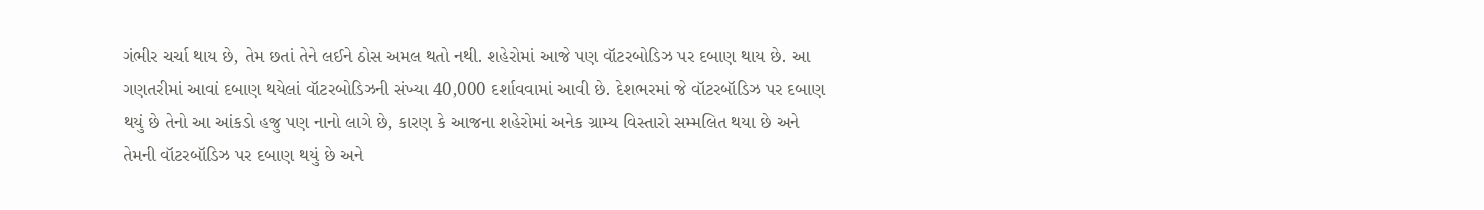ગંભીર ચર્ચા થાય છે, તેમ છતાં તેને લઈને ઠોસ અમલ થતો નથી. શહેરોમાં આજે પણ વૉટરબોડિઝ પર દબાણ થાય છે. આ ગણતરીમાં આવાં દબાણ થયેલાં વૉટરબોડિઝની સંખ્યા 40,000 દર્શાવવામાં આવી છે. દેશભરમાં જે વૉટરબૉડિઝ પર દબાણ થયું છે તેનો આ આંકડો હજુ પણ નાનો લાગે છે, કારણ કે આજના શહેરોમાં અનેક ગ્રામ્ય વિસ્તારો સમ્મલિત થયા છે અને તેમની વૉટરબૉડિઝ પર દબાણ થયું છે અને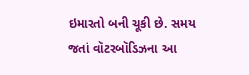ઇમારતો બની ચૂકી છે. સમય જતાં વૉટરબૉડિઝના આ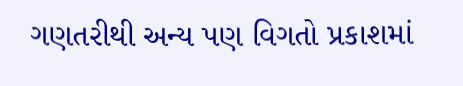ગણતરીથી અન્ય પણ વિગતો પ્રકાશમાં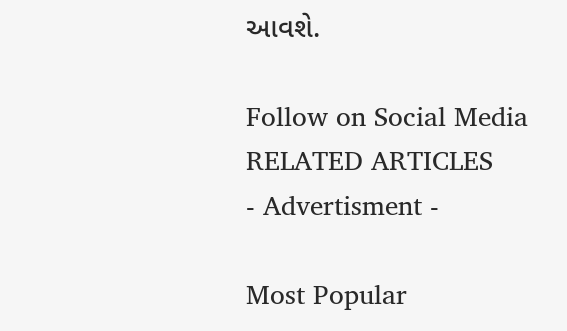આવશે.

Follow on Social Media
RELATED ARTICLES
- Advertisment -

Most Popular